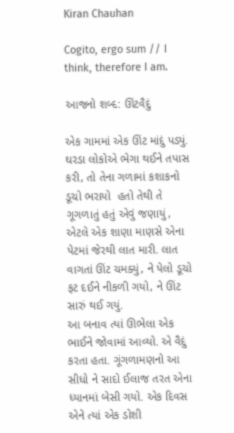Kiran Chauhan

Cogito, ergo sum // I think, therefore I am.

આજનો શબ્દ: ઊંટવૈદું

એક ગામમાં એક ઊંટ માંદું પડ્યું. ઘરડા લોકોએ ભેગા થઈને તપાસ કરી, તો તેના ગળામાં કશાકનો ડૂચો ભરાયો  હતો તેથી તે ગૂગળાતું હતું એવું જણાયું, એટલે એક શાણા માણસે એના પેટમાં જેરથી લાત મારી. લાત વાગતાં ઊંટ ચમક્યું, ને પેલો ડૂચો ફટ દઈને નીકળી ગયો, ને ઊંટ સારું થઈ ગયું.
આ બનાવ ત્યાં ઊભેલા એક ભાઈને જોવામાં આવ્યો. એ વૈદું કરતા હતા. ગૂંગળામણનો આ સીધો ને સાદો ઈલાજ તરત એના ધ્યાનમાં બેસી ગયો. એક દિવસ એને ત્યાં એક ડોશી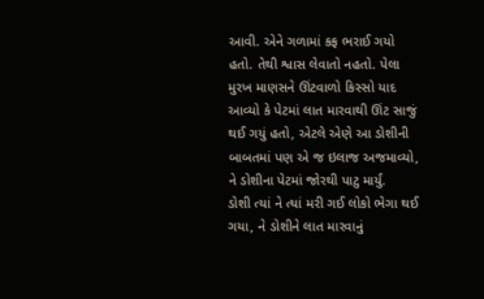આવી. એને ગળામાં કફ ભરાઈ ગયો હતો. તેથી શ્વાસ લેવાતો નહતો. પેલા મુરખ માણસને ઊંટવાળો કિસ્સો યાદ આવ્યો કે પેટમાં લાત મારવાથી ઊંટ સાજું થઈ ગયું હતો, એટલે એણે આ ડોશીની બાબતમાં પણ એ જ ઇલાજ અજમાવ્યો, ને ડોશીના પેટમાં જોરથી પાટુ માર્યું.
ડોશી ત્યાં ને ત્યાં મરી ગઈ લોકો ભેગા થઈ ગયા, ને ડોશીને લાત મારવાનું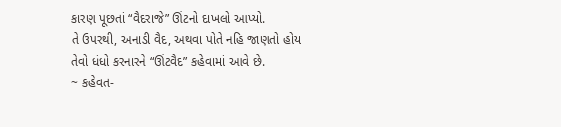કારણ પૂછતાં “વૈદરાજે” ઊંટનો દાખલો આપ્યો.
તે ઉપરથી, અનાડી વૈદ, અથવા પોતે નહિ જાણતો હોય તેવો ધંધો કરનારને “ઊંટવૈદ” કહેવામાં આવે છે.
~ કહેવત-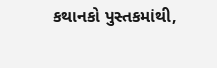કથાનકો પુસ્તકમાંથી,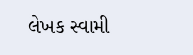લેખક સ્વામી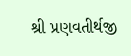શ્રી પ્રણવતીર્થજી